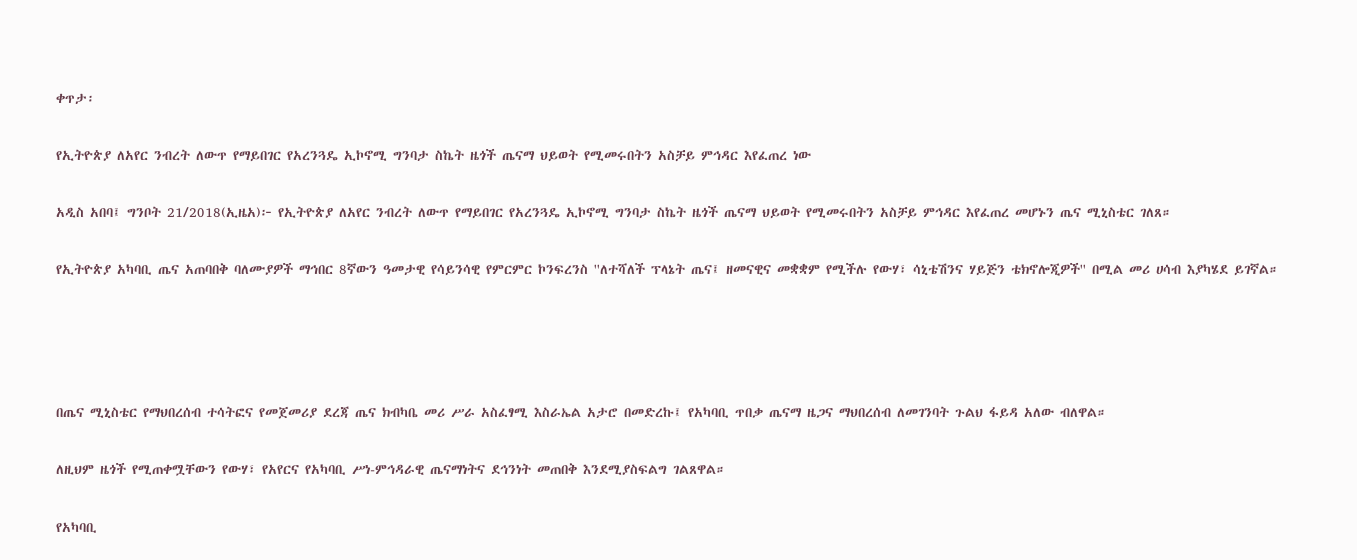ቀጥታ፡

የኢትዮጵያ ለአየር ንብረት ለውጥ የማይበገር የአረንጓዴ ኢኮኖሚ ግንባታ ስኬት ዜጎች ጤናማ ህይወት የሚመሩበትን አስቻይ ምኅዳር እየፈጠረ ነው

አዲስ አበባ፤ ግንቦት 21/2018(ኢዜአ)፦ የኢትዮጵያ ለአየር ንብረት ለውጥ የማይበገር የአረንጓዴ ኢኮኖሚ ግንባታ ስኬት ዜጎች ጤናማ ህይወት የሚመሩበትን አስቻይ ምኅዳር እየፈጠረ መሆኑን ጤና ሚኒስቴር ገለጸ።

የኢትዮጵያ አካባቢ ጤና አጠባበቅ ባለሙያዎች ማኅበር 8ኛውን ዓመታዊ የሳይንሳዊ የምርምር ኮንፍረንስ ''ለተሻለች ፕላኔት ጤና፤ ዘመናዊና መቋቋም የሚችሉ የውሃ፣ ሳኒቴሽንና ሃይጅን ቴክኖሎጂዎች'' በሚል መሪ ሀሳብ እያካሄደ ይገኛል።




በጤና ሚኒስቴር የማህበረሰብ ተሳትፎና የመጀመሪያ ደረጃ ጤና ክብካቤ መሪ ሥራ አስፈፃሚ እስራኤል አታሮ በመድረኩ፤ የአካባቢ ጥበቃ ጤናማ ዜጋና ማህበረሰብ ለመገንባት ጉልህ ፋይዳ አለው ብለዋል።

ለዚህም ዜጎች የሚጠቀሟቸውን የውሃ፣ የአየርና የአካባቢ ሥነ-ምኅዳራዊ ጤናማነትና ደኅንነት መጠበቅ እንደሚያስፍልግ ገልጸዋል።

የአካባቢ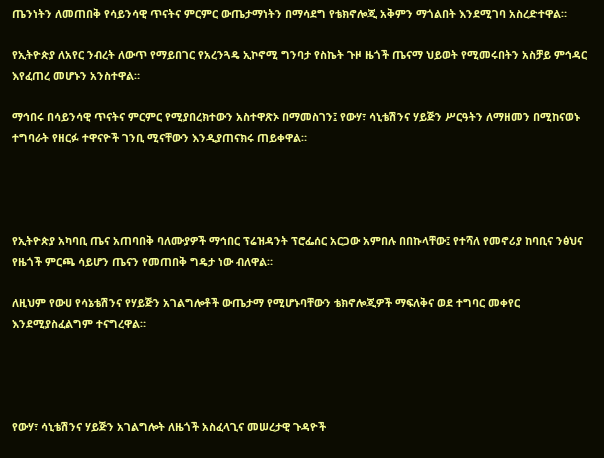ጤንነትን ለመጠበቅ የሳይንሳዊ ጥናትና ምርምር ውጤታማነትን በማሳደግ የቴክኖሎጂ አቅምን ማጎልበት እንደሚገባ አስረድተዋል።

የኢትዮጵያ ለአየር ንብረት ለውጥ የማይበገር የአረንጓዴ ኢኮኖሚ ግንባታ የስኬት ጉዞ ዜጎች ጤናማ ህይወት የሚመሩበትን አስቻይ ምኅዳር እየፈጠረ መሆኑን አንስተዋል።

ማኅበሩ በሳይንሳዊ ጥናትና ምርምር የሚያበረክተውን አስተዋጽኦ በማመስገን፤ የውሃ፣ ሳኒቴሽንና ሃይጅን ሥርዓትን ለማዘመን በሚከናወኑ ተግባራት የዘርፉ ተዋናዮች ገንቢ ሚናቸውን እንዲያጠናክሩ ጠይቀዋል።




የኢትዮጵያ አካባቢ ጤና አጠባበቅ ባለሙያዎች ማኅበር ፕሬዝዳንት ፕሮፌሰር አርጋው አምበሉ በበኩላቸው፤ የተሻለ የመኖሪያ ከባቢና ንፅህና የዜጎች ምርጫ ሳይሆን ጤናን የመጠበቅ ግዴታ ነው ብለዋል።

ለዚህም የውሀ የሳኔቴሽንና የሃይጅን አገልግሎቶች ውጤታማ የሚሆኑባቸውን ቴክኖሎጂዎች ማፍለቅና ወደ ተግባር መቀየር እንደሚያስፈልግም ተናግረዋል።




የውሃ፣ ሳኒቴሽንና ሃይጅን አገልግሎት ለዜጎች አስፈላጊና መሠረታዊ ጉዳዮች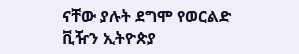ናቸው ያሉት ደግሞ የወርልድ ቪዥን ኢትዮጵያ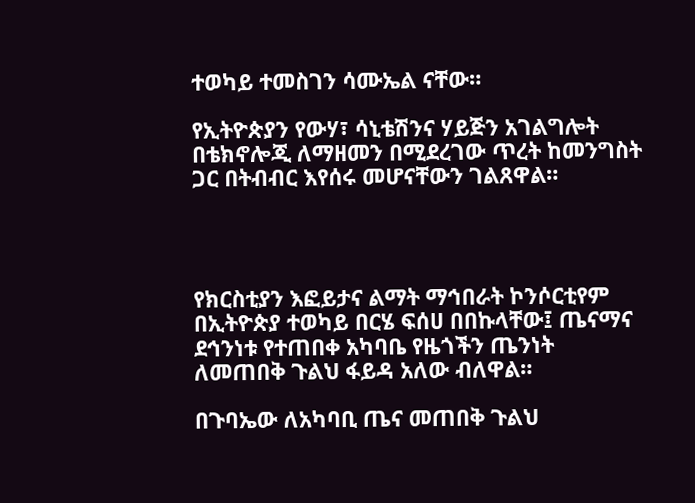ተወካይ ተመስገን ሳሙኤል ናቸው።

የኢትዮጵያን የውሃ፣ ሳኒቴሽንና ሃይጅን አገልግሎት በቴክኖሎጂ ለማዘመን በሚደረገው ጥረት ከመንግስት ጋር በትብብር እየሰሩ መሆናቸውን ገልጸዋል።




የክርስቲያን እፎይታና ልማት ማኅበራት ኮንሶርቲየም በኢትዮጵያ ተወካይ በርሄ ፍሰሀ በበኩላቸው፤ ጤናማና ደኅንነቱ የተጠበቀ አካባቤ የዜጎችን ጤንነት ለመጠበቅ ጉልህ ፋይዳ አለው ብለዋል።

በጉባኤው ለአካባቢ ጤና መጠበቅ ጉልህ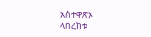አስተዋጽኦ ላበረከቱ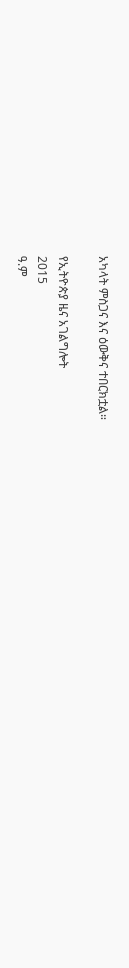አካላት ምስጋና እና ዕውቅና ተበርክቷል።

የኢትዮጵያ ዜና አገልግሎት
2015
ዓ.ም